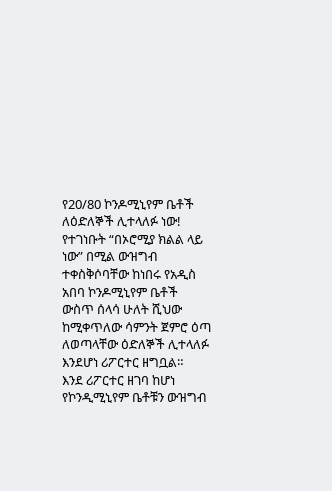የ20/80 ኮንዶሚኒየም ቤቶች ለዕድለኞች ሊተላለፉ ነው!
የተገነቡት “በኦሮሚያ ክልል ላይ ነው” በሚል ውዝግብ ተቀስቅሶባቸው ከነበሩ የአዲስ አበባ ኮንዶሚኒየም ቤቶች ውስጥ ሰላሳ ሁለት ሺህው ከሚቀጥለው ሳምንት ጀምሮ ዕጣ ለወጣላቸው ዕድለኞች ሊተላለፉ እንደሆነ ሪፖርተር ዘግቧል።
እንደ ሪፖርተር ዘገባ ከሆነ የኮንዲሚኒየም ቤቶቹን ውዝግብ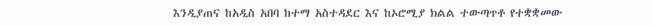እንዲያጠና ከአዲስ አበባ ከተማ አስተዳደር እና ከኦሮሚያ ክልል ተውጣጥቶ የተቋቋመው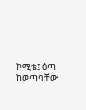ኮሚቴ፤ ዕጣ ከወጣባቸው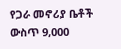የጋራ መኖሪያ ቤቶች ውስጥ 9,000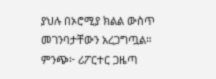ያህሉ በኦሮሚያ ክልል ውስጥ መገንባታቸውን አረጋግጧል።
ምንጭ፦ ሪፖርተር ጋዜጣ